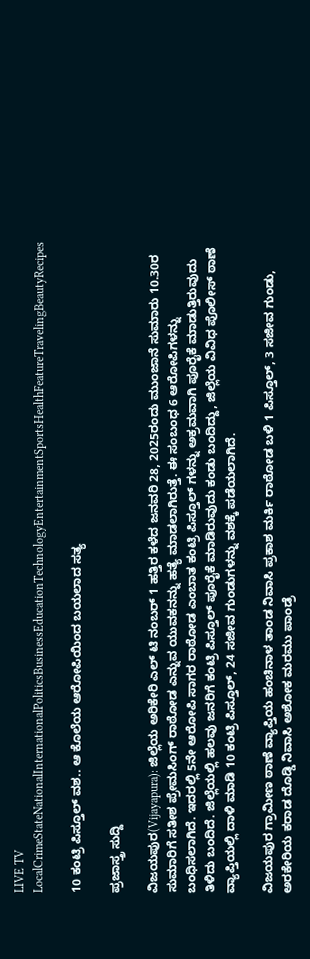LIVE TV LocalCrimeStateNationalInternationalPoliticsBusinessEducationTechnologyEntertainmentSportsHealthFeatureTravelingBeautyRecipes

10 ಕಂಟ್ರಿ ಪಿಸ್ತೂಲ್ ವಶ.. ಆ ಕೊಲೆಯ ಆರೋಪಿಯಿಂದ ಬಯಲಾದ ಸತ್ಯ

ಪ್ರಜಾಸ್ತ್ರ ಸುದ್ದಿ

ವಿಜಯಪುರ(Vijayapura): ಜಿಲ್ಲೆಯ ಅರಿಕೇರಿ ಎಲ್ ಟಿ ನಂಬರ್ 1 ಹತ್ತಿರ ಕಳೆದ ಜನವರಿ 28, 2025ರಂದು ಮುಂಜಾನೆ ಸುಮಾರು 10.30ರ ಸುಮಾರಿಗೆ ಸತೀಶ ಪ್ರೇಮಸಿಂಗ್ ರಾಠೋಡ ಎನ್ನುವ ಯುವಕನನ್ನು ಹತ್ಯೆ ಮಾಡಲಾಗಿರುತ್ತೆ. ಈ ಸಂಬಂಧ 6 ಆರೋಪಿಗಳನ್ನು ಬಂಧಿಸಲಾಗಿದೆ. ಇದರಲ್ಲಿ 5ನೇ ಆರೋಪಿ ಸಾಗರ ರಾಠೋಡ ಎಂಬಾತ ಕಂಟ್ರಿ ಪಿಸ್ತೂಲ್ ಗಳನ್ನು ಅಕ್ರಮವಾಗಿ ಪೂರೈಕೆ ಮಾಡುತ್ತಿರುವುದು ತಿಳಿದು ಬಂದಿದೆ. ಜಿಲ್ಲೆಯಲ್ಲಿ ಹಲವು ಜನರಿಗೆ ಕಂಟ್ರಿ ಪಿಸ್ತೂಲ್ ಪೂರೈಕೆ ಮಾಡಿರುವುದು ಕಂಡು ಬಂದಿದ್ದು, ಜಿಲ್ಲೆಯ ವಿವಿಧ ಪೊಲೀಸ್ ಠಾಣೆ ವ್ಯಾಪ್ತಿಯಲ್ಲಿ ದಾಳಿ ಮಾಡಿ 10 ಕಂಟ್ರಿ ಪಿಸ್ತೂಲ್, 24 ಸಜೀವ ಗುಂಡುಗಳನ್ನು ವಶಕ್ಕೆ ಪಡೆಯಲಾಗಿದೆ.

ವಿಜಯಪುರ ಗ್ರಾಮೀಣ ಠಾಣೆ ವ್ಯಾಪ್ತಿಯ ಹಂಚಿನಾಳ ತಾಂಡ ನಿವಾಸಿ ಪ್ರಕಾಶ ಮರ್ಕಿ ರಾಠೋಡ ಬಳಿ 1 ಪಿಸ್ತೂಲ್, 3 ಸಜೀವ ಗುಂಡು, ಅರಕೇರಿಯ ಕರಾಡ ದೊಡ್ಡಿ ನಿವಾಸಿ ಅಶೋಕ ಮರಮು ಪಾಂಡ್ರೆ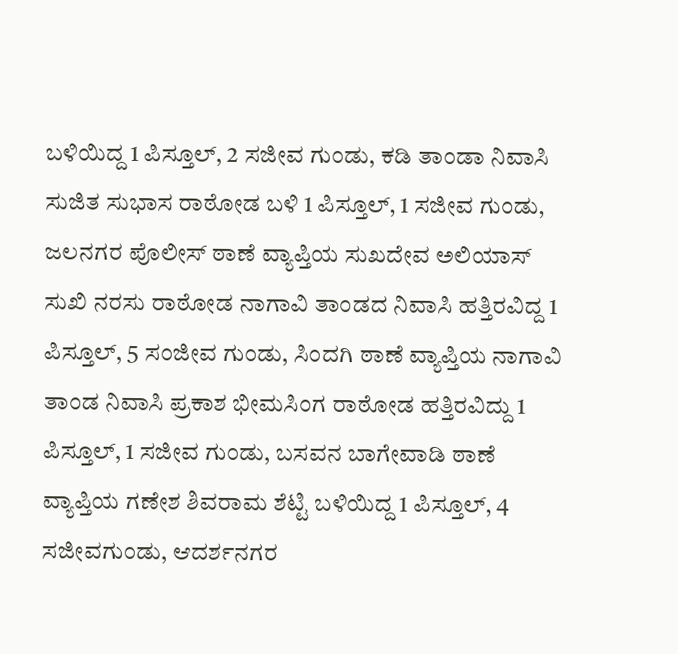ಬಳಿಯಿದ್ದ 1 ಪಿಸ್ತೂಲ್, 2 ಸಜೀವ ಗುಂಡು, ಕಡಿ ತಾಂಡಾ ನಿವಾಸಿ ಸುಜಿತ ಸುಭಾಸ ರಾಠೋಡ ಬಳಿ 1 ಪಿಸ್ತೂಲ್, 1 ಸಜೀವ ಗುಂಡು, ಜಲನಗರ ಪೊಲೀಸ್ ಠಾಣೆ ವ್ಯಾಪ್ತಿಯ ಸುಖದೇವ ಅಲಿಯಾಸ್ ಸುಖಿ ನರಸು ರಾಠೋಡ ನಾಗಾವಿ ತಾಂಡದ ನಿವಾಸಿ ಹತ್ತಿರವಿದ್ದ 1 ಪಿಸ್ತೂಲ್, 5 ಸಂಜೀವ ಗುಂಡು, ಸಿಂದಗಿ ಠಾಣೆ ವ್ಯಾಪ್ತಿಯ ನಾಗಾವಿ ತಾಂಡ ನಿವಾಸಿ ಪ್ರಕಾಶ ಭೀಮಸಿಂಗ ರಾಠೋಡ ಹತ್ತಿರವಿದ್ದು 1 ಪಿಸ್ತೂಲ್, 1 ಸಜೀವ ಗುಂಡು, ಬಸವನ ಬಾಗೇವಾಡಿ ಠಾಣೆ ವ್ಯಾಪ್ತಿಯ ಗಣೇಶ ಶಿವರಾಮ ಶೆಟ್ಟಿ ಬಳಿಯಿದ್ದ 1 ಪಿಸ್ತೂಲ್, 4 ಸಜೀವಗುಂಡು, ಆದರ್ಶನಗರ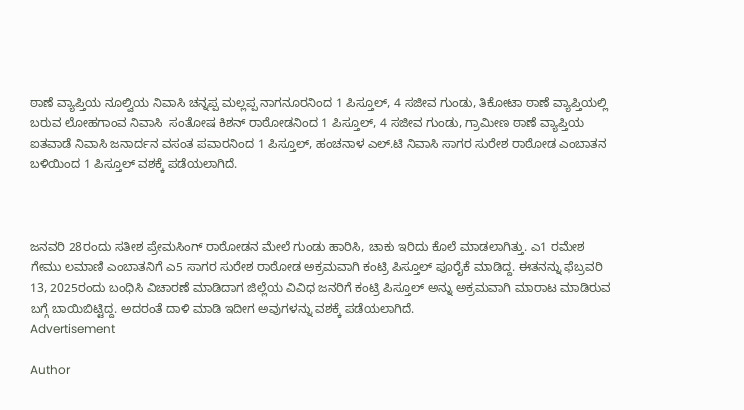ಠಾಣೆ ವ್ಯಾಪ್ತಿಯ ನೂಲ್ವಿಯ ನಿವಾಸಿ ಚನ್ನಪ್ಪ ಮಲ್ಲಪ್ಪ ನಾಗನೂರನಿಂದ 1 ಪಿಸ್ತೂಲ್, 4 ಸಜೀವ ಗುಂಡು, ತಿಕೋಟಾ ಠಾಣೆ ವ್ಯಾಪ್ತಿಯಲ್ಲಿ ಬರುವ ಲೋಹಗಾಂವ ನಿವಾಸಿ  ಸಂತೋಷ ಕಿಶನ್ ರಾಠೋಡನಿಂದ 1 ಪಿಸ್ತೂಲ್, 4 ಸಜೀವ ಗುಂಡು, ಗ್ರಾಮೀಣ ಠಾಣೆ ವ್ಯಾಪ್ತಿಯ ಐತವಾಡೆ ನಿವಾಸಿ ಜನಾರ್ದನ ವಸಂತ ಪವಾರನಿಂದ 1 ಪಿಸ್ತೂಲ್, ಹಂಚನಾಳ ಎಲ್.ಟಿ ನಿವಾಸಿ ಸಾಗರ ಸುರೇಶ ರಾಠೋಡ ಎಂಬಾತನ ಬಳಿಯಿಂದ 1 ಪಿಸ್ತೂಲ್ ವಶಕ್ಕೆ ಪಡೆಯಲಾಗಿದೆ.



ಜನವರಿ 28ರಂದು ಸತೀಶ ಪ್ರೇಮಸಿಂಗ್ ರಾಠೋಡನ ಮೇಲೆ ಗುಂಡು ಹಾರಿಸಿ, ಚಾಕು ಇರಿದು ಕೊಲೆ ಮಾಡಲಾಗಿತ್ತು. ಎ1 ರಮೇಶ ಗೇಮು ಲಮಾಣಿ ಎಂಬಾತನಿಗೆ ಎ5 ಸಾಗರ ಸುರೇಶ ರಾಠೋಡ ಅಕ್ರಮವಾಗಿ ಕಂಟ್ರಿ ಪಿಸ್ತೂಲ್ ಪೂರೈಕೆ ಮಾಡಿದ್ದ. ಈತನನ್ನು ಫೆಬ್ರವರಿ 13, 2025ರಂದು ಬಂಧಿಸಿ ವಿಚಾರಣೆ ಮಾಡಿದಾಗ ಜಿಲ್ಲೆಯ ವಿವಿಧ ಜನರಿಗೆ ಕಂಟ್ರಿ ಪಿಸ್ತೂಲ್ ಅನ್ನು ಅಕ್ರಮವಾಗಿ ಮಾರಾಟ ಮಾಡಿರುವ ಬಗ್ಗೆ ಬಾಯಿಬಿಟ್ಟಿದ್ದ. ಅದರಂತೆ ದಾಳಿ ಮಾಡಿ ಇದೀಗ ಅವುಗಳನ್ನು ವಶಕ್ಕೆ ಪಡೆಯಲಾಗಿದೆ.
Advertisement

Author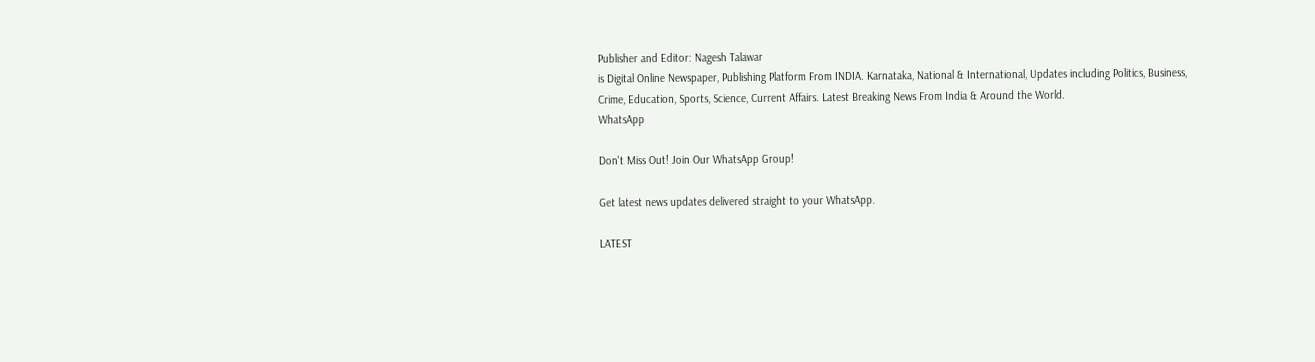Publisher and Editor: Nagesh Talawar
is Digital Online Newspaper, Publishing Platform From INDIA. Karnataka, National & International, Updates including Politics, Business, Crime, Education, Sports, Science, Current Affairs. Latest Breaking News From India & Around the World.
WhatsApp

Don't Miss Out! Join Our WhatsApp Group!

Get latest news updates delivered straight to your WhatsApp.

LATEST